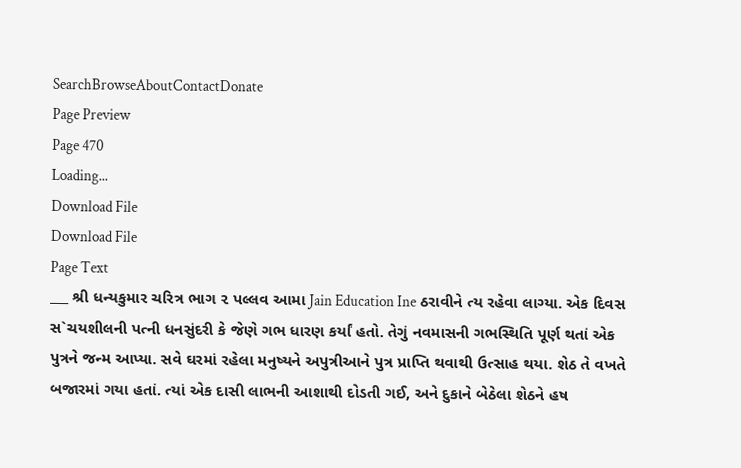SearchBrowseAboutContactDonate
Page Preview
Page 470
Loading...
Download File
Download File
Page Text
___ શ્રી ધન્યકુમાર ચરિત્ર ભાગ ૨ પલ્લવ આમા Jain Education Ine ઠરાવીને ત્ય રહેવા લાગ્યા. એક દિવસ સ`ચયશીલની પત્ની ધનસુંદરી કે જેણે ગભ ધારણ કર્યાં હતો. તેગું નવમાસની ગભસ્થિતિ પૂર્ણ થતાં એક પુત્રને જન્મ આપ્યા. સવે ઘરમાં રહેલા મનુષ્યને અપુત્રીઆને પુત્ર પ્રાપ્તિ થવાથી ઉત્સાહ થયા. શેઠ તે વખતે બજારમાં ગયા હતાં. ત્યાં એક દાસી લાભની આશાથી દોડતી ગઈ, અને દુકાને બેઠેલા શેઠને હષ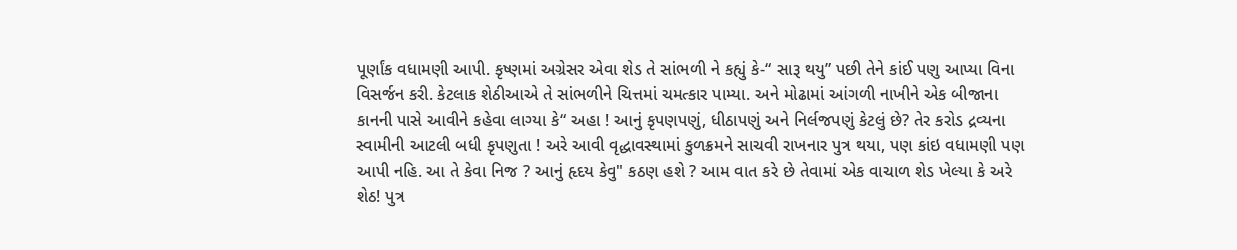પૂર્ણાંક વધામણી આપી. કૃષ્ણમાં અગ્રેસર એવા શેડ તે સાંભળી ને કહ્યું કે-“ સારૂ થયુ” પછી તેને કાંઈ પણુ આપ્યા વિના વિસર્જન કરી. કેટલાક શેઠીઆએ તે સાંભળીને ચિત્તમાં ચમત્કાર પામ્યા. અને મોઢામાં આંગળી નાખીને એક બીજાના કાનની પાસે આવીને કહેવા લાગ્યા કે“ અહા ! આનું કૃપણપણું, ધીઠાપણું અને નિર્લજપણું કેટલું છે? તેર કરોડ દ્રવ્યના સ્વામીની આટલી બધી કૃપણુતા ! અરે આવી વૃદ્ધાવસ્થામાં કુળક્રમને સાચવી રાખનાર પુત્ર થયા, પણ કાંઇ વધામણી પણ આપી નહિ. આ તે કેવા નિજ ? આનું હૃદય કેવુ" કઠણ હશે ? આમ વાત કરે છે તેવામાં એક વાચાળ શેડ ખેલ્યા કે અરે શેઠ! પુત્ર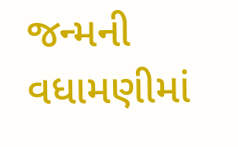જન્મની વધામણીમાં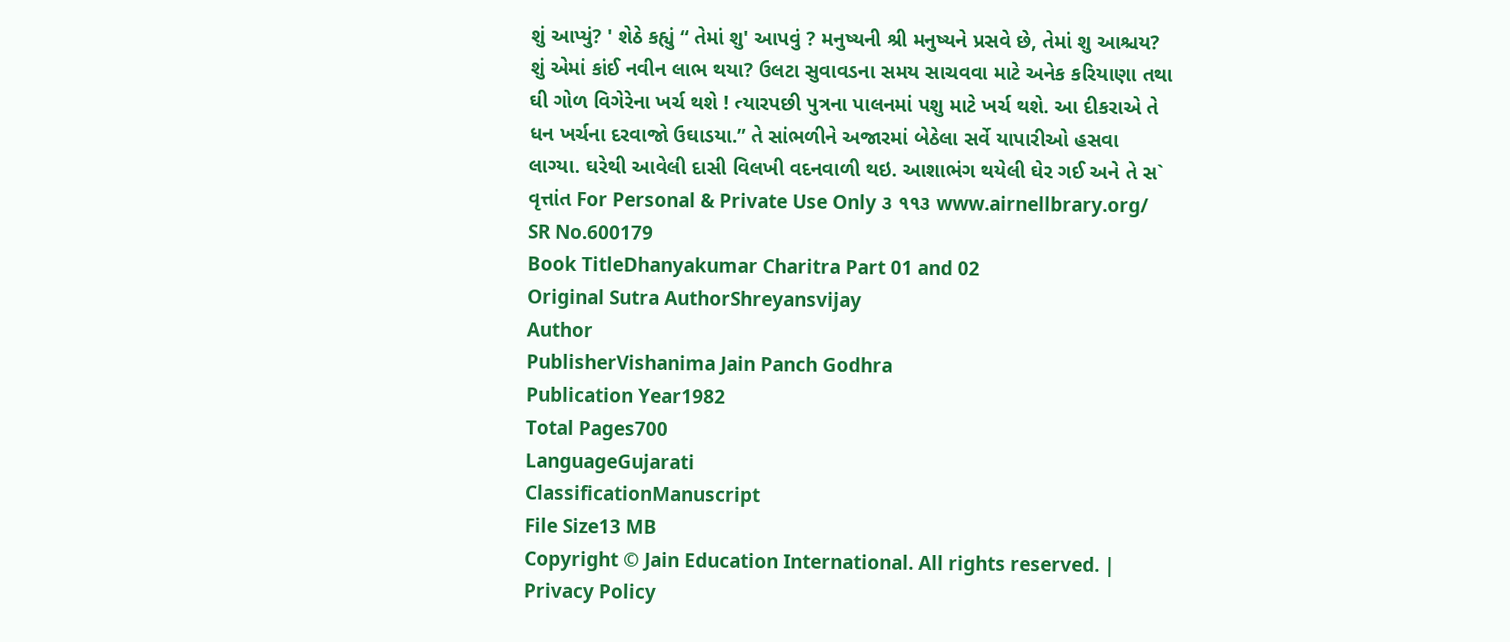શું આપ્યું? ' શેઠે કહ્યું “ તેમાં શુ' આપવું ? મનુષ્યની શ્રી મનુષ્યને પ્રસવે છે, તેમાં શુ આશ્ચય? શું એમાં કાંઈ નવીન લાભ થયા? ઉલટા સુવાવડના સમય સાચવવા માટે અનેક કરિયાણા તથા ઘી ગોળ વિગેરેના ખર્ચ થશે ! ત્યારપછી પુત્રના પાલનમાં પશુ માટે ખર્ચ થશે. આ દીકરાએ તે ધન ખર્ચના દરવાજો ઉઘાડયા.” તે સાંભળીને અજારમાં બેઠેલા સર્વે યાપારીઓ હસવા લાગ્યા. ઘરેથી આવેલી દાસી વિલખી વદનવાળી થઇ. આશાભંગ થયેલી ઘેર ગઈ અને તે સ` વૃત્તાંત For Personal & Private Use Only ૩ ૧૧૩ www.airnellbrary.org/
SR No.600179
Book TitleDhanyakumar Charitra Part 01 and 02
Original Sutra AuthorShreyansvijay
Author
PublisherVishanima Jain Panch Godhra
Publication Year1982
Total Pages700
LanguageGujarati
ClassificationManuscript
File Size13 MB
Copyright © Jain Education International. All rights reserved. | Privacy Policy